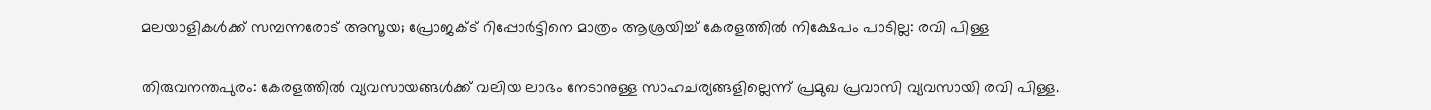മലയാളികള്‍ക്ക് സമ്പന്നരോട് അസൂയ; പ്രോജക്ട് റിപ്പോര്‍ട്ടിനെ മാത്രം ആശ്രയിച്ച് കേരളത്തില്‍ നിക്ഷേപം പാടില്ല: രവി പിള്ള

തിരുവനന്തപുരം: കേരളത്തില്‍ വ്യവസായങ്ങള്‍ക്ക് വലിയ ലാഭം നേടാനുള്ള സാഹചര്യങ്ങളില്ലെന്ന് പ്രമുഖ പ്രവാസി വ്യവസായി രവി പിള്ള.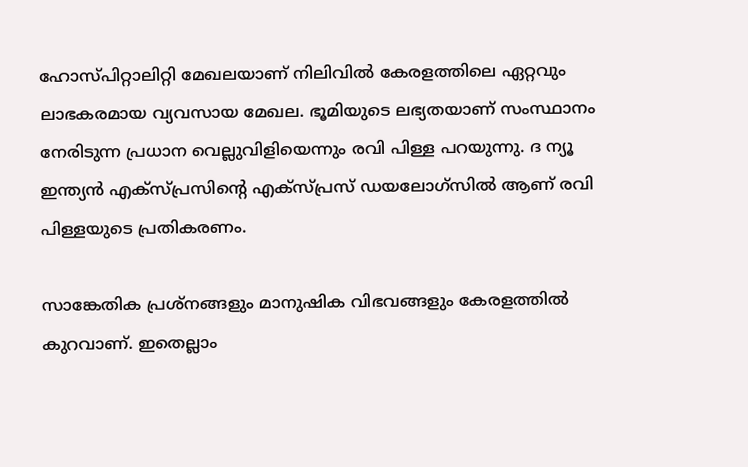ഹോസ്പിറ്റാലിറ്റി മേഖലയാണ് നിലിവില്‍ കേരളത്തിലെ ഏറ്റവും ലാഭകരമായ വ്യവസായ മേഖല. ഭൂമിയുടെ ലഭ്യതയാണ് സംസ്ഥാനം നേരിടുന്ന പ്രധാന വെല്ലുവിളിയെന്നും രവി പിള്ള പറയുന്നു. ദ ന്യൂ ഇന്ത്യന്‍ എക്‌സ്പ്രസിന്റെ എക്‌സ്പ്രസ് ഡയലോഗ്‌സില്‍ ആണ് രവി പിള്ളയുടെ പ്രതികരണം.

സാങ്കേതിക പ്രശ്‌നങ്ങളും മാനുഷിക വിഭവങ്ങളും കേരളത്തില്‍ കുറവാണ്. ഇതെല്ലാം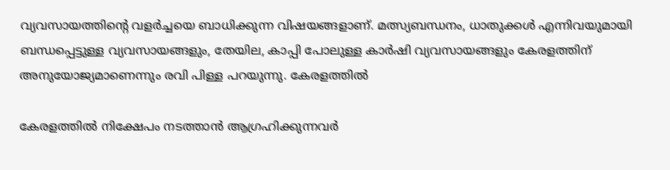വ്യവസായത്തിന്റെ വളര്‍ച്ചയെ ബാധിക്കുന്ന വിഷയങ്ങളാണ്. മത്സ്യബന്ധനം, ധാതുക്കള്‍ എന്നിവയുമായി ബന്ധപ്പെട്ടുള്ള വ്യവസായങ്ങളും, തേയില, കാപ്പി പോലുള്ള കാര്‍ഷി വ്യവസായങ്ങളും കേരളത്തിന് അനുയോജ്യമാണെന്നും രവി പിള്ള പറയുന്നു. കേരളത്തില്‍

കേരളത്തില്‍ നിക്ഷേപം നടത്താന്‍ ആഗ്രഹിക്കുന്നവര്‍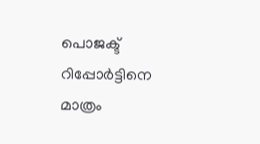പൊജക്ട് റിപ്പോര്‍ട്ടിനെ മാത്രം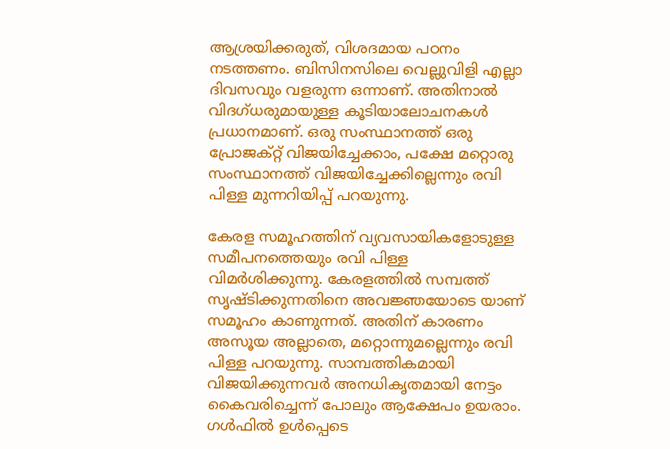ആശ്രയിക്കരുത്, വിശദമായ പഠനം നടത്തണം. ബിസിനസിലെ വെല്ലുവിളി എല്ലാ ദിവസവും വളരുന്ന ഒന്നാണ്. അതിനാല്‍ വിദഗ്ധരുമായുള്ള കൂടിയാലോചനകള്‍ പ്രധാനമാണ്. ഒരു സംസ്ഥാനത്ത് ഒരു പ്രോജക്റ്റ് വിജയിച്ചേക്കാം, പക്ഷേ മറ്റൊരു സംസ്ഥാനത്ത് വിജയിച്ചേക്കില്ലെന്നും രവി പിള്ള മുന്നറിയിപ്പ് പറയുന്നു.

കേരള സമൂഹത്തിന് വ്യവസായികളോടുള്ള സമീപനത്തെയും രവി പിള്ള വിമര്‍ശിക്കുന്നു. കേരളത്തില്‍ സമ്പത്ത് സൃഷ്ടിക്കുന്നതിനെ അവജ്ഞയോടെ യാണ് സമൂഹം കാണുന്നത്. അതിന് കാരണം അസൂയ അല്ലാതെ, മറ്റൊന്നുമല്ലെന്നും രവി പിള്ള പറയുന്നു. സാമ്പത്തികമായി വിജയിക്കുന്നവര്‍ അനധികൃതമായി നേട്ടം കൈവരിച്ചെന്ന് പോലും ആക്ഷേപം ഉയരാം. ഗള്‍ഫില്‍ ഉള്‍പ്പെടെ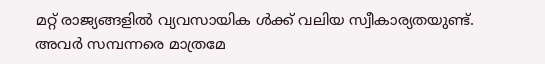മറ്റ് രാജ്യങ്ങളില്‍ വ്യവസായിക ള്‍ക്ക് വലിയ സ്വീകാര്യതയുണ്ട്. അവര്‍ സമ്പന്നരെ മാത്രമേ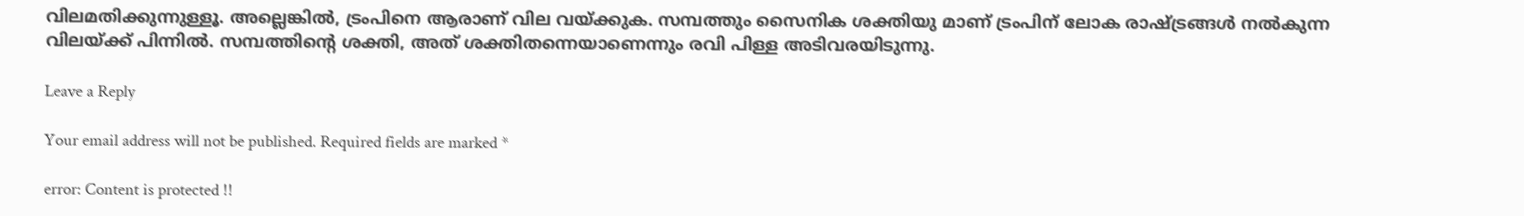വിലമതിക്കുന്നുള്ളൂ. അല്ലെങ്കില്‍, ട്രംപിനെ ആരാണ് വില വയ്ക്കുക. സമ്പത്തും സൈനിക ശക്തിയു മാണ് ട്രംപിന് ലോക രാഷ്ട്രങ്ങള്‍ നല്‍കുന്ന വിലയ്ക്ക് പിന്നില്‍. സമ്പത്തിന്റെ ശക്തി, അത് ശക്തിതന്നെയാണെന്നും രവി പിള്ള അടിവരയിടുന്നു.

Leave a Reply

Your email address will not be published. Required fields are marked *

error: Content is protected !!